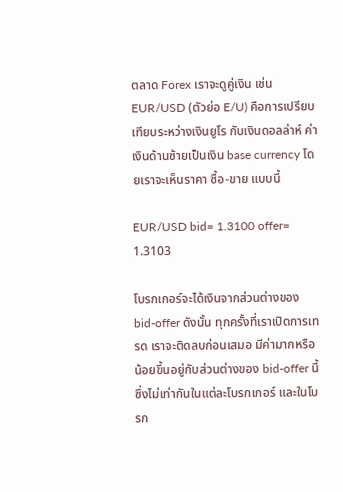ตลาด Forex เราจะดูคู่เงิน เช่น EUR/USD (ตัวย่อ E/U) คือการเปรียบเทียบระหว่างเงินยูโร กับเงินดอลล่าห์ ค่าเงินด้านซ้ายเป็นเงิน base currency โดยเราจะเห็นราคา ซื้อ-ขาย แบบนี้

EUR/USD bid= 1.3100 offer= 1.3103

โบรกเกอร์จะได้เงินจากส่วนต่างของ bid-offer ดังนั้น ทุกครั้งที่เราเปิดการเทรด เราจะติดลบก่อนเสมอ มีค่ามากหรือน้อยขึ้นอยู่กับส่วนต่างของ bid-offer นี้ ซึ่งไม่เท่ากันในแต่ละโบรกเกอร์ และในโบรก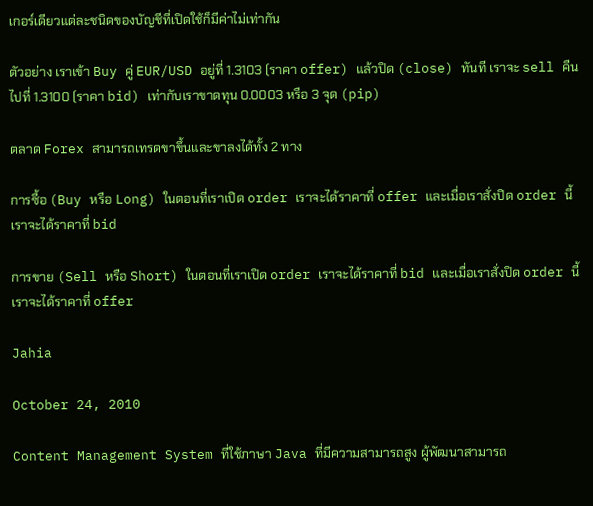เกอร์เดียวแต่ละชนิดของบัญชีที่เปิดใช้ก็มีค่าไม่เท่ากัน

ตัวอย่าง เราเข้า Buy คู่ EUR/USD อยู่ที่ 1.3103 (ราคา offer) แล้วปิด (close) ทันที เราจะ sell คืนไปที่ 1.3100 (ราคา bid) เท่ากับเราขาดทุน 0.0003 หรือ 3 จุด (pip)

ตลาด Forex สามารถเทรดขาขึ้นและขาลงได้ทั้ง 2 ทาง

การซื้อ (Buy หรือ Long) ในตอนที่เราเปิด order เราจะได้ราคาที่ offer และเมื่อเราสั่งปิด order นี้ เราจะได้ราคาที่ bid

การขาย (Sell หรือ Short) ในตอนที่เราเปิด order เราจะได้ราคาที่ bid และเมื่อเราสั่งปิด order นี้ เราจะได้ราคาที่ offer

Jahia

October 24, 2010

Content Management System ที่ใช้ภาษา Java ที่มีความสามารถสูง ผู้พัฒนาสามารถ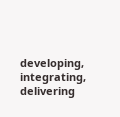developing, integrating, delivering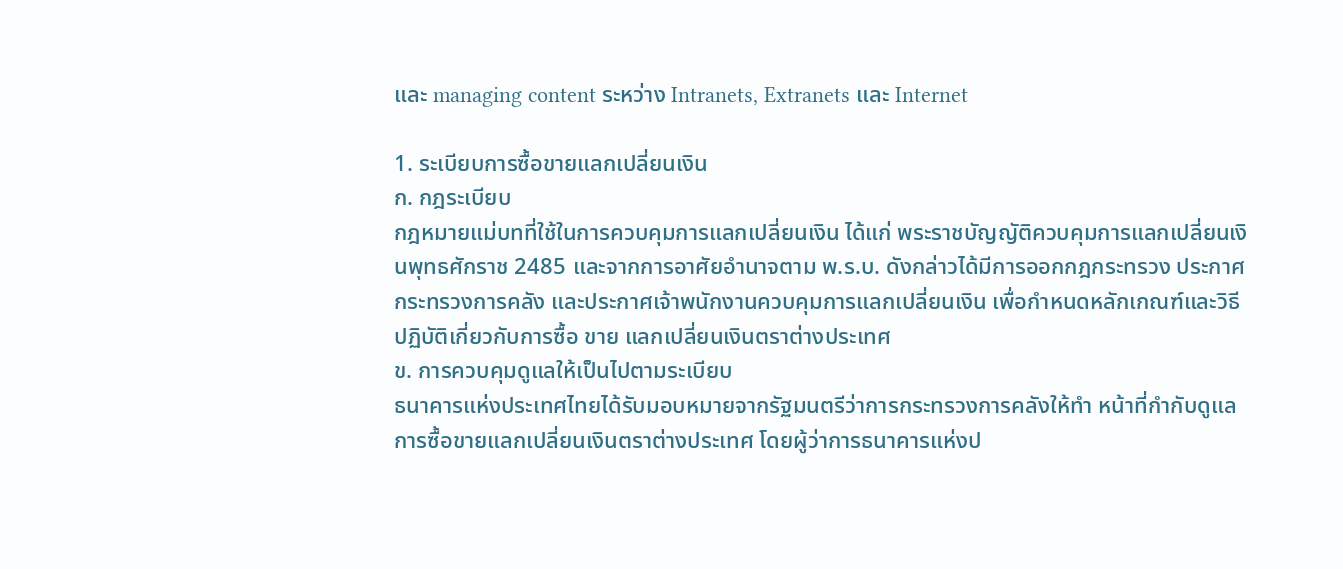และ managing content ระหว่าง Intranets, Extranets และ Internet

1. ระเบียบการซื้อขายแลกเปลี่ยนเงิน
ก. กฎระเบียบ
กฎหมายแม่บทที่ใช้ในการควบคุมการแลกเปลี่ยนเงิน ได้แก่ พระราชบัญญัติควบคุมการแลกเปลี่ยนเงินพุทธศักราช 2485 และจากการอาศัยอำนาจตาม พ.ร.บ. ดังกล่าวได้มีการออกกฎกระทรวง ประกาศกระทรวงการคลัง และประกาศเจ้าพนักงานควบคุมการแลกเปลี่ยนเงิน เพื่อกำหนดหลักเกณฑ์และวิธีปฏิบัติเกี่ยวกับการซื้อ ขาย แลกเปลี่ยนเงินตราต่างประเทศ
ข. การควบคุมดูแลให้เป็นไปตามระเบียบ
ธนาคารแห่งประเทศไทยได้รับมอบหมายจากรัฐมนตรีว่าการกระทรวงการคลังให้ทำ หน้าที่กำกับดูแลการซื้อขายแลกเปลี่ยนเงินตราต่างประเทศ โดยผู้ว่าการธนาคารแห่งป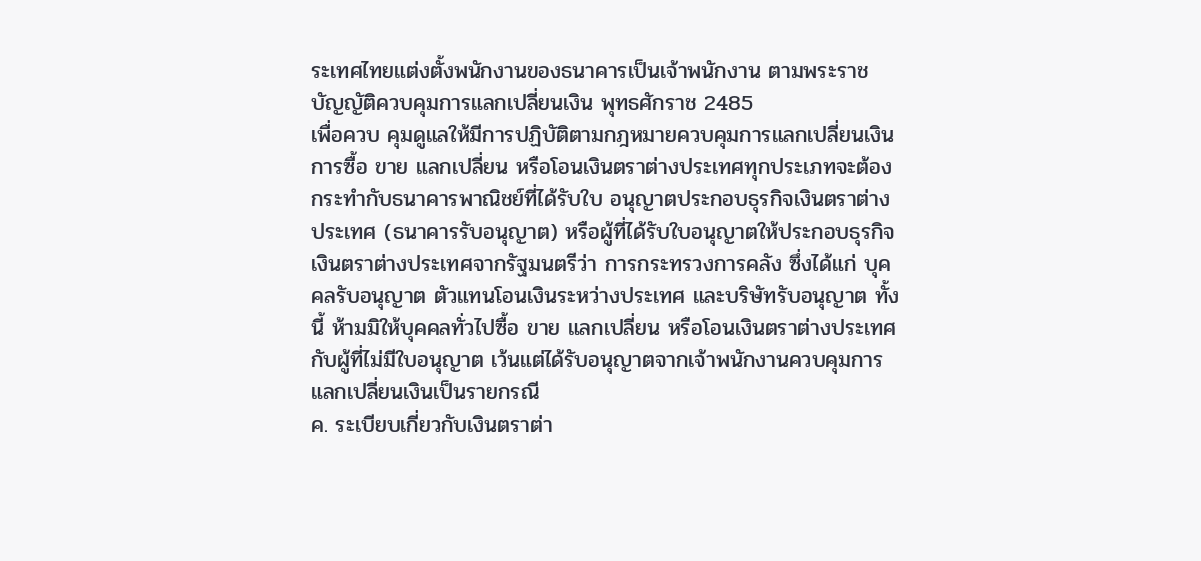ระเทศไทยแต่งตั้งพนักงานของธนาคารเป็นเจ้าพนักงาน ตามพระราชบัญญัติควบคุมการแลกเปลี่ยนเงิน พุทธศักราช 2485
เพื่อควบ คุมดูแลให้มีการปฏิบัติตามกฎหมายควบคุมการแลกเปลี่ยนเงิน การซื้อ ขาย แลกเปลี่ยน หรือโอนเงินตราต่างประเทศทุกประเภทจะต้องกระทำกับธนาคารพาณิชย์ที่ได้รับใบ อนุญาตประกอบธุรกิจเงินตราต่างประเทศ (ธนาคารรับอนุญาต) หรือผู้ที่ได้รับใบอนุญาตให้ประกอบธุรกิจเงินตราต่างประเทศจากรัฐมนตรีว่า การกระทรวงการคลัง ซึ่งได้แก่ บุคคลรับอนุญาต ตัวแทนโอนเงินระหว่างประเทศ และบริษัทรับอนุญาต ทั้งนี้ ห้ามมิให้บุคคลทั่วไปซื้อ ขาย แลกเปลี่ยน หรือโอนเงินตราต่างประเทศกับผู้ที่ไม่มีใบอนุญาต เว้นแต่ได้รับอนุญาตจากเจ้าพนักงานควบคุมการแลกเปลี่ยนเงินเป็นรายกรณี
ค. ระเบียบเกี่ยวกับเงินตราต่า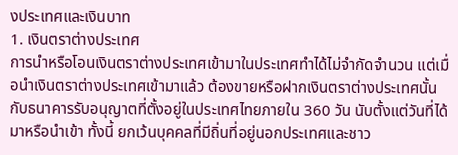งประเทศและเงินบาท
1. เงินตราต่างประเทศ
การนำหรือโอนเงินตราต่างประเทศเข้ามาในประเทศทำได้ไม่จำกัดจำนวน แต่เมื่อนำเงินตราต่างประเทศเข้ามาแล้ว ต้องขายหรือฝากเงินตราต่างประเทศนั้นกับธนาคารรับอนุญาตที่ตั้งอยู่ในประเทศไทยภายใน 360 วัน นับตั้งแต่วันที่ได้มาหรือนำเข้า ทั้งนี้ ยกเว้นบุคคลที่มีถิ่นที่อยู่นอกประเทศและชาว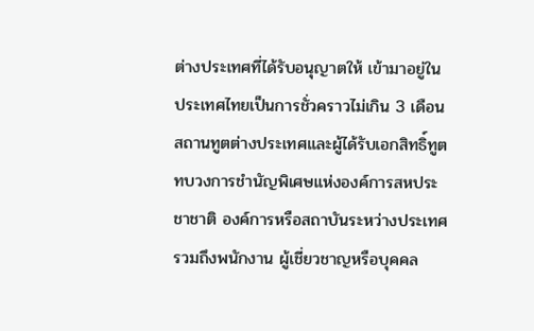ต่างประเทศที่ได้รับอนุญาตให้ เข้ามาอยู่ในประเทศไทยเป็นการชั่วคราวไม่เกิน 3 เดือน สถานทูตต่างประเทศและผู้ได้รับเอกสิทธิ์ทูต ทบวงการชำนัญพิเศษแห่งองค์การสหประชาชาติ องค์การหรือสถาบันระหว่างประเทศ รวมถึงพนักงาน ผู้เชี่ยวชาญหรือบุคคล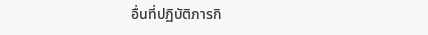อื่นที่ปฏิบัติภารกิ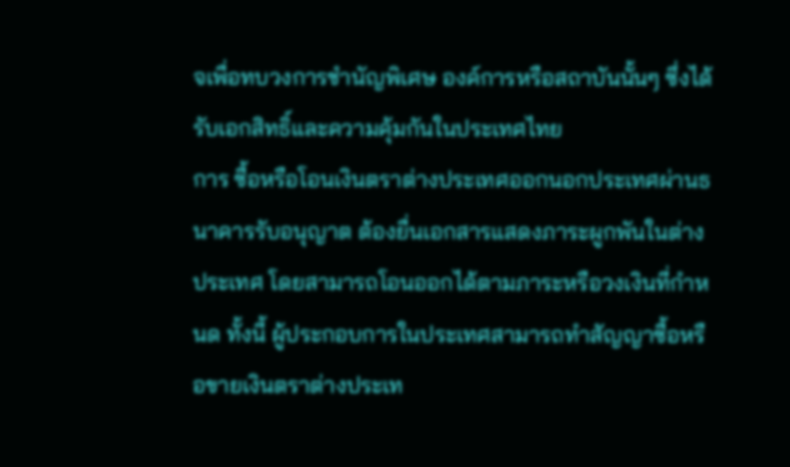จเพื่อทบวงการชำนัญพิเศษ องค์การหรือสถาบันนั้นๆ ซึ่งได้รับเอกสิทธิ์และความคุ้มกันในประเทศไทย
การ ซื้อหรือโอนเงินตราต่างประเทศออกนอกประเทศผ่านธนาคารรับอนุญาต ต้องยื่นเอกสารแสดงภาระผูกพันในต่างประเทศ โดยสามารถโอนออกได้ตามภาระหรือวงเงินที่กำหนด ทั้งนี้ ผู้ประกอบการในประเทศสามารถทำสัญญาซื้อหรือขายเงินตราต่างประเท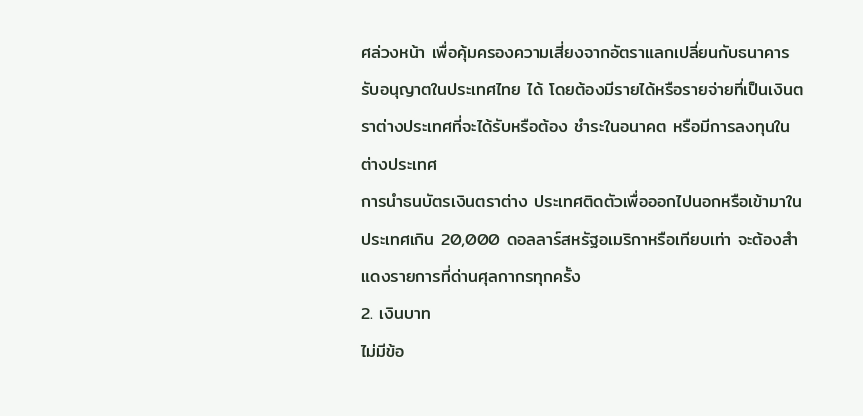ศล่วงหน้า เพื่อคุ้มครองความเสี่ยงจากอัตราแลกเปลี่ยนกับธนาคารรับอนุญาตในประเทศไทย ได้ โดยต้องมีรายได้หรือรายจ่ายที่เป็นเงินตราต่างประเทศที่จะได้รับหรือต้อง ชำระในอนาคต หรือมีการลงทุนในต่างประเทศ
การนำธนบัตรเงินตราต่าง ประเทศติดตัวเพื่อออกไปนอกหรือเข้ามาในประเทศเกิน 20,000 ดอลลาร์สหรัฐอเมริกาหรือเทียบเท่า จะต้องสำแดงรายการที่ด่านศุลกากรทุกครั้ง
2. เงินบาท
ไม่มีข้อ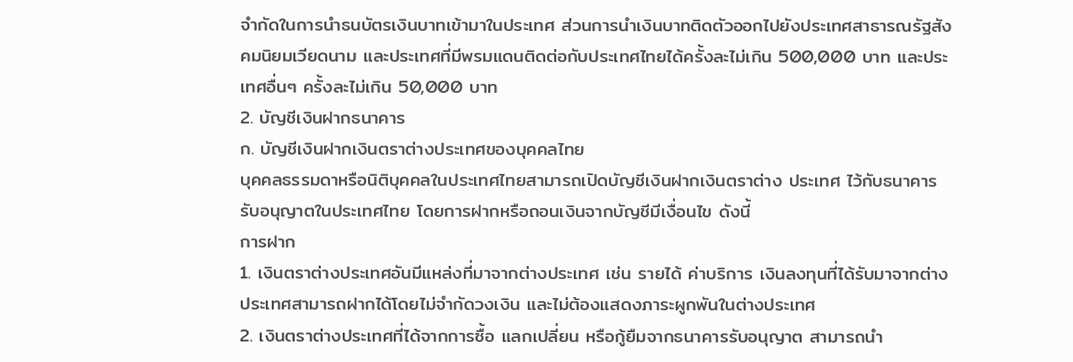จำกัดในการนำธนบัตรเงินบาทเข้ามาในประเทศ ส่วนการนำเงินบาทติดตัวออกไปยังประเทศสาธารณรัฐสังคมนิยมเวียดนาม และประเทศที่มีพรมแดนติดต่อกับประเทศไทยได้ครั้งละไม่เกิน 500,000 บาท และประเทศอื่นๆ ครั้งละไม่เกิน 50,000 บาท
2. บัญชีเงินฝากธนาคาร
ก. บัญชีเงินฝากเงินตราต่างประเทศของบุคคลไทย
บุคคลธรรมดาหรือนิติบุคคลในประเทศไทยสามารถเปิดบัญชีเงินฝากเงินตราต่าง ประเทศ ไว้กับธนาคารรับอนุญาตในประเทศไทย โดยการฝากหรือถอนเงินจากบัญชีมีเงื่อนไข ดังนี้
การฝาก
1. เงินตราต่างประเทศอันมีแหล่งที่มาจากต่างประเทศ เช่น รายได้ ค่าบริการ เงินลงทุนที่ได้รับมาจากต่างประเทศสามารถฝากได้โดยไม่จำกัดวงเงิน และไม่ต้องแสดงภาระผูกพันในต่างประเทศ
2. เงินตราต่างประเทศที่ได้จากการซื้อ แลกเปลี่ยน หรือกู้ยืมจากธนาคารรับอนุญาต สามารถนำ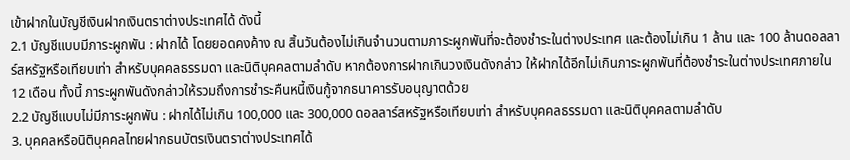เข้าฝากในบัญชีเงินฝากเงินตราต่างประเทศได้ ดังนี้
2.1 บัญชีแบบมีภาระผูกพัน : ฝากได้ โดยยอดคงค้าง ณ สิ้นวันต้องไม่เกินจำนวนตามภาระผูกพันที่จะต้องชำระในต่างประเทศ และต้องไม่เกิน 1 ล้าน และ 100 ล้านดอลลาร์สหรัฐหรือเทียบเท่า สำหรับบุคคลธรรมดา และนิติบุคคลตามลำดับ หากต้องการฝากเกินวงเงินดังกล่าว ให้ฝากได้อีกไม่เกินภาระผูกพันที่ต้องชำระในต่างประเทศภายใน 12 เดือน ทั้งนี้ ภาระผูกพันดังกล่าวให้รวมถึงการชำระคืนหนี้เงินกู้จากธนาคารรับอนุญาตด้วย
2.2 บัญชีแบบไม่มีภาระผูกพัน : ฝากได้ไม่เกิน 100,000 และ 300,000 ดอลลาร์สหรัฐหรือเทียบเท่า สำหรับบุคคลธรรมดา และนิติบุคคลตามลำดับ
3. บุคคลหรือนิติบุคคลไทยฝากธนบัตรเงินตราต่างประเทศได้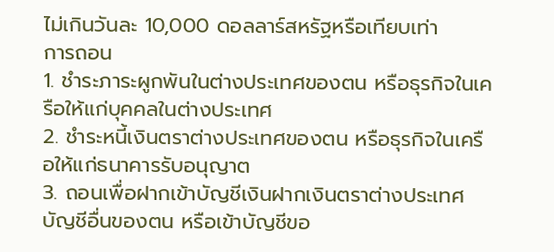ไม่เกินวันละ 10,000 ดอลลาร์สหรัฐหรือเทียบเท่า
การถอน
1. ชำระภาระผูกพันในต่างประเทศของตน หรือธุรกิจในเครือให้แก่บุคคลในต่างประเทศ
2. ชำระหนี้เงินตราต่างประเทศของตน หรือธุรกิจในเครือให้แก่ธนาคารรับอนุญาต
3. ถอนเพื่อฝากเข้าบัญชีเงินฝากเงินตราต่างประเทศบัญชีอื่นของตน หรือเข้าบัญชีขอ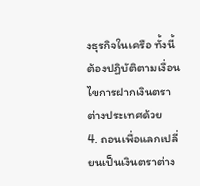งธุรกิจในเครือ ทั้งนี้ ต้องปฏิบัติตามเงื่อนไขการฝากเงินตราต่างประเทศด้วย
4. ถอนเพื่อแลกเปลี่ยนเป็นเงินตราต่าง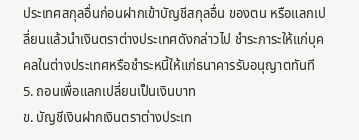ประเทศสกุลอื่นก่อนฝากเข้าบัญชีสกุลอื่น ของตน หรือแลกเปลี่ยนแล้วนำเงินตราต่างประเทศดังกล่าวไป ชำระภาระให้แก่บุคคลในต่างประเทศหรือชำระหนี้ให้แก่ธนาคารรับอนุญาตทันที
5. ถอนเพื่อแลกเปลี่ยนเป็นเงินบาท
ข. บัญชีเงินฝากเงินตราต่างประเท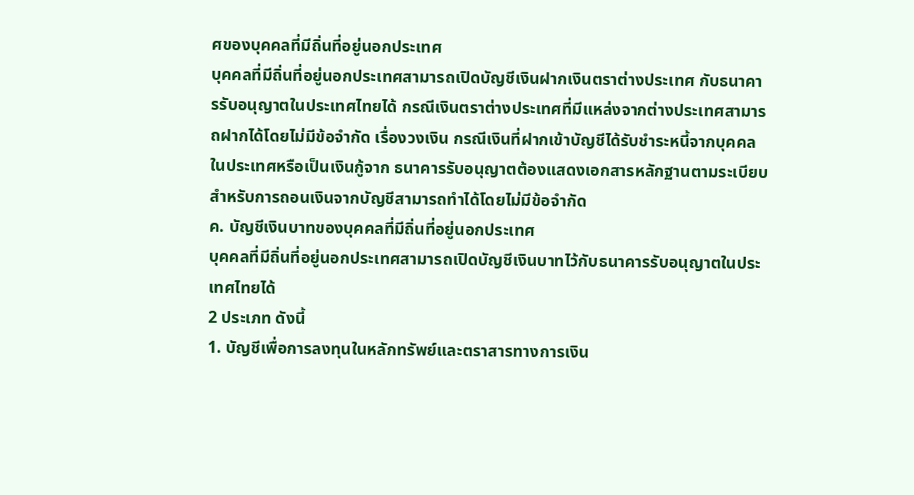ศของบุคคลที่มีถิ่นที่อยู่นอกประเทศ
บุคคลที่มีถิ่นที่อยู่นอกประเทศสามารถเปิดบัญชีเงินฝากเงินตราต่างประเทศ กับธนาคารรับอนุญาตในประเทศไทยได้ กรณีเงินตราต่างประเทศที่มีแหล่งจากต่างประเทศสามารถฝากได้โดยไม่มีข้อจำกัด เรื่องวงเงิน กรณีเงินที่ฝากเข้าบัญชีได้รับชำระหนี้จากบุคคลในประเทศหรือเป็นเงินกู้จาก ธนาคารรับอนุญาตต้องแสดงเอกสารหลักฐานตามระเบียบ สำหรับการถอนเงินจากบัญชีสามารถทำได้โดยไม่มีข้อจำกัด
ค. บัญชีเงินบาทของบุคคลที่มีถิ่นที่อยู่นอกประเทศ
บุคคลที่มีถิ่นที่อยู่นอกประเทศสามารถเปิดบัญชีเงินบาทไว้กับธนาคารรับอนุญาตในประเทศไทยได้
2 ประเภท ดังนี้
1. บัญชีเพื่อการลงทุนในหลักทรัพย์และตราสารทางการเงิน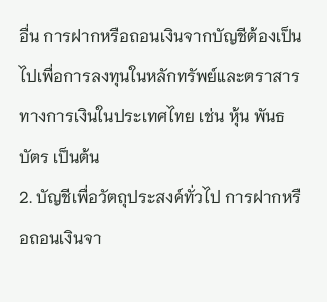อื่น การฝากหรือถอนเงินจากบัญชีต้องเป็นไปเพื่อการลงทุนในหลักทรัพย์และตราสาร ทางการเงินในประเทศไทย เช่น หุ้น พันธบัตร เป็นต้น
2. บัญชีเพื่อวัตถุประสงค์ทั่วไป การฝากหรือถอนเงินจา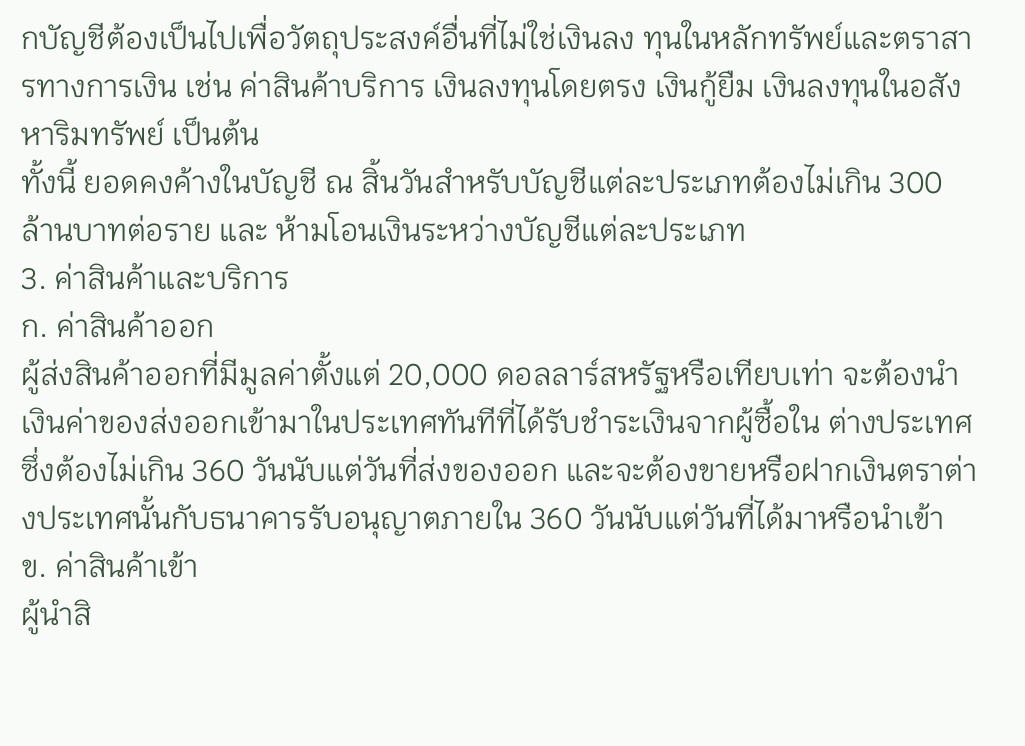กบัญชีต้องเป็นไปเพื่อวัตถุประสงค์อื่นที่ไม่ใช่เงินลง ทุนในหลักทรัพย์และตราสารทางการเงิน เช่น ค่าสินค้าบริการ เงินลงทุนโดยตรง เงินกู้ยืม เงินลงทุนในอสังหาริมทรัพย์ เป็นต้น
ทั้งนี้ ยอดคงค้างในบัญชี ณ สิ้นวันสำหรับบัญชีแต่ละประเภทต้องไม่เกิน 300 ล้านบาทต่อราย และ ห้ามโอนเงินระหว่างบัญชีแต่ละประเภท
3. ค่าสินค้าและบริการ
ก. ค่าสินค้าออก
ผู้ส่งสินค้าออกที่มีมูลค่าตั้งแต่ 20,000 ดอลลาร์สหรัฐหรือเทียบเท่า จะต้องนำเงินค่าของส่งออกเข้ามาในประเทศทันทีที่ได้รับชำระเงินจากผู้ซื้อใน ต่างประเทศ ซึ่งต้องไม่เกิน 360 วันนับแต่วันที่ส่งของออก และจะต้องขายหรือฝากเงินตราต่างประเทศนั้นกับธนาคารรับอนุญาตภายใน 360 วันนับแต่วันที่ได้มาหรือนำเข้า
ข. ค่าสินค้าเข้า
ผู้นำสิ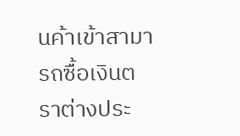นค้าเข้าสามารถซื้อเงินตราต่างประ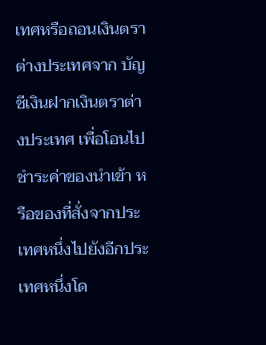เทศหรือถอนเงินตราต่างประเทศจาก บัญชีเงินฝากเงินตราต่างประเทศ เพื่อโอนไปชำระค่าของนำเข้า หรือของที่สั่งจากประเทศหนึ่งไปยังอีกประเทศหนึ่งโด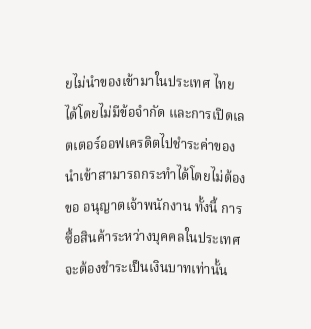ยไม่นำของเข้ามาในประเทศ ไทยได้โดยไม่มีข้อจำกัด และการเปิดเลตเตอร์ออฟเครดิตไปชำระค่าของนำเข้าสามารถกระทำได้โดยไม่ต้องขอ อนุญาตเจ้าพนักงาน ทั้งนี้ การซื้อสินค้าระหว่างบุคคลในประเทศจะต้องชำระเป็นเงินบาทเท่านั้น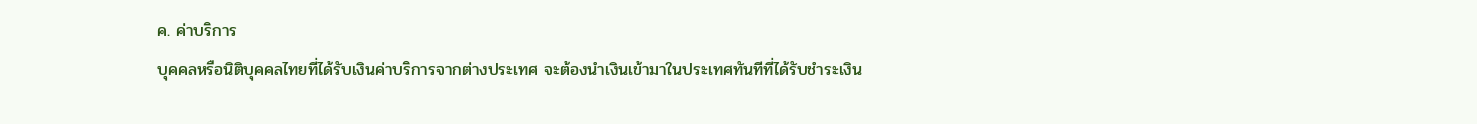ค. ค่าบริการ
บุคคลหรือนิติบุคคลไทยที่ได้รับเงินค่าบริการจากต่างประเทศ จะต้องนำเงินเข้ามาในประเทศทันทีที่ได้รับชำระเงิน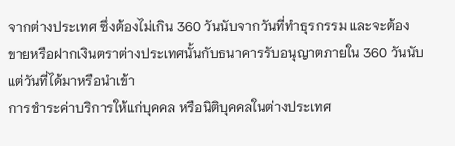จากต่างประเทศ ซึ่งต้องไม่เกิน 360 วันนับจากวันที่ทำธุรกรรม และจะต้องขายหรือฝากเงินตราต่างประเทศนั้นกับธนาคารรับอนุญาตภายใน 360 วันนับแต่วันที่ได้มาหรือนำเข้า
การชำระค่าบริการให้แก่บุคคล หรือนิติบุคคลในต่างประเทศ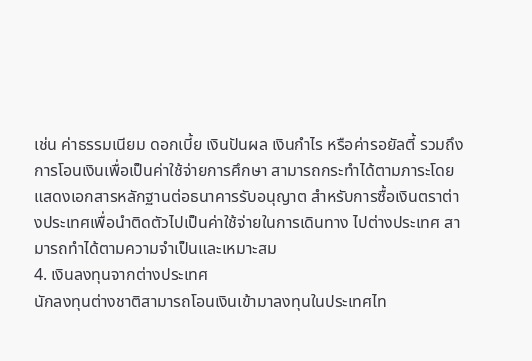เช่น ค่าธรรมเนียม ดอกเบี้ย เงินปันผล เงินกำไร หรือค่ารอยัลตี้ รวมถึง การโอนเงินเพื่อเป็นค่าใช้จ่ายการศึกษา สามารถกระทำได้ตามภาระโดยแสดงเอกสารหลักฐานต่อธนาคารรับอนุญาต สำหรับการซื้อเงินตราต่างประเทศเพื่อนำติดตัวไปเป็นค่าใช้จ่ายในการเดินทาง ไปต่างประเทศ สามารถทำได้ตามความจำเป็นและเหมาะสม
4. เงินลงทุนจากต่างประเทศ
นักลงทุนต่างชาติสามารถโอนเงินเข้ามาลงทุนในประเทศไท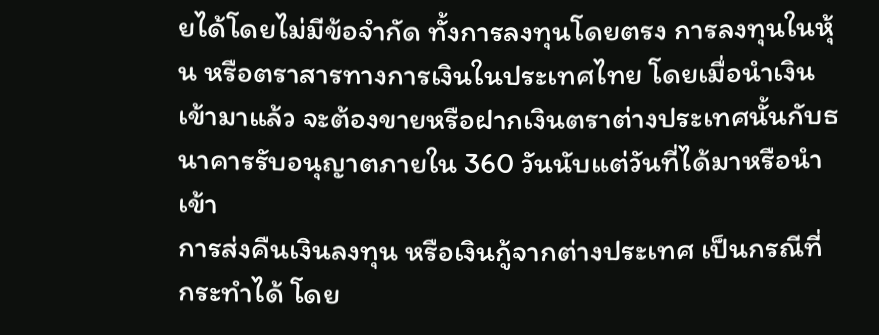ยได้โดยไม่มีข้อจำกัด ทั้งการลงทุนโดยตรง การลงทุนในหุ้น หรือตราสารทางการเงินในประเทศไทย โดยเมื่อนำเงินเข้ามาแล้ว จะต้องขายหรือฝากเงินตราต่างประเทศนั้นกับธนาคารรับอนุญาตภายใน 360 วันนับแต่วันที่ได้มาหรือนำเข้า
การส่งคืนเงินลงทุน หรือเงินกู้จากต่างประเทศ เป็นกรณีที่กระทำได้ โดย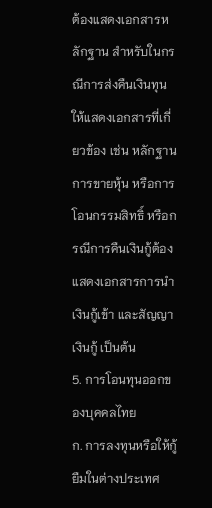ต้องแสดงเอกสารหลักฐาน สำหรับในกรณีการส่งคืนเงินทุนให้แสดงเอกสารที่เกี่ยวข้อง เช่น หลักฐานการขายหุ้น หรือการโอนกรรมสิทธิ์ หรือกรณีการคืนเงินกู้ต้องแสดงเอกสารการนำเงินกู้เข้า และสัญญาเงินกู้ เป็นต้น
5. การโอนทุนออกของบุคคลไทย
ก. การลงทุนหรือให้กู้ยืมในต่างประเทศ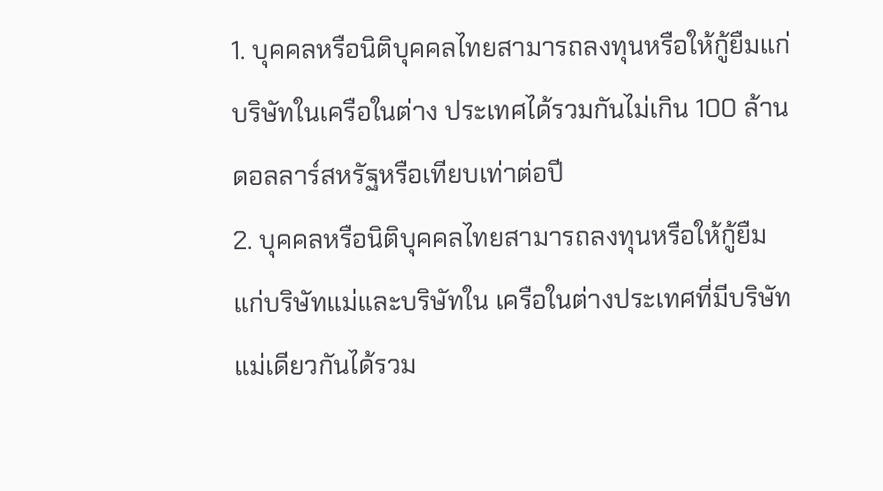1. บุคคลหรือนิติบุคคลไทยสามารถลงทุนหรือให้กู้ยืมแก่บริษัทในเครือในต่าง ประเทศได้รวมกันไม่เกิน 100 ล้านดอลลาร์สหรัฐหรือเทียบเท่าต่อปี
2. บุคคลหรือนิติบุคคลไทยสามารถลงทุนหรือให้กู้ยืมแก่บริษัทแม่และบริษัทใน เครือในต่างประเทศที่มีบริษัทแม่เดียวกันได้รวม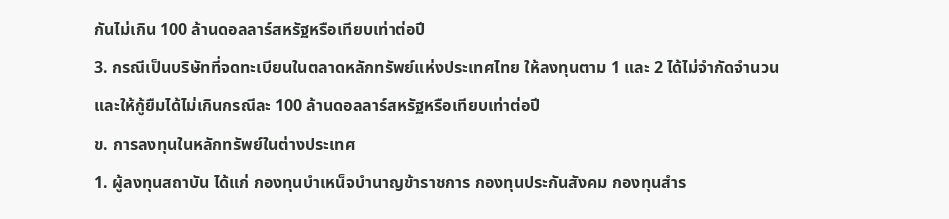กันไม่เกิน 100 ล้านดอลลาร์สหรัฐหรือเทียบเท่าต่อปี
3. กรณีเป็นบริษัทที่จดทะเบียนในตลาดหลักทรัพย์แห่งประเทศไทย ให้ลงทุนตาม 1 และ 2 ได้ไม่จำกัดจำนวน และให้กู้ยืมได้ไม่เกินกรณีละ 100 ล้านดอลลาร์สหรัฐหรือเทียบเท่าต่อปี
ข. การลงทุนในหลักทรัพย์ในต่างประเทศ
1. ผู้ลงทุนสถาบัน ได้แก่ กองทุนบำเหน็จบำนาญข้าราชการ กองทุนประกันสังคม กองทุนสำร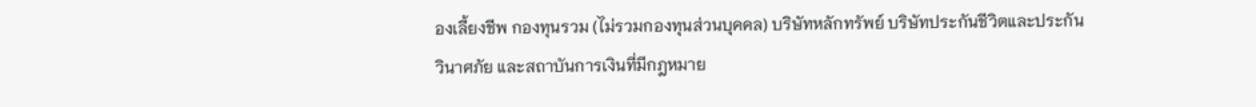องเลี้ยงชีพ กองทุนรวม (ไม่รวมกองทุนส่วนบุคคล) บริษัทหลักทรัพย์ บริษัทประกันชีวิตและประกัน
วินาศภัย และสถาบันการเงินที่มีกฎหมาย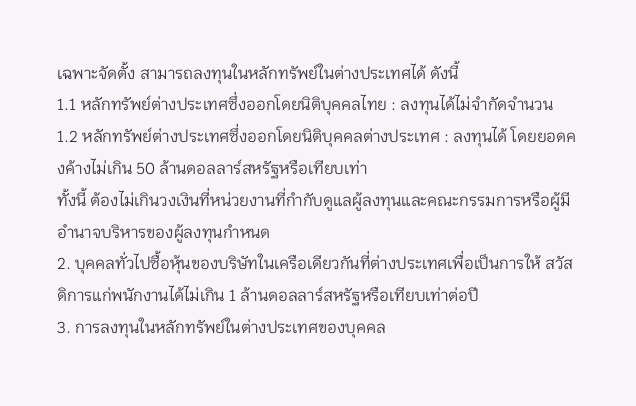เฉพาะจัดตั้ง สามารถลงทุนในหลักทรัพย์ในต่างประเทศได้ ดังนี้
1.1 หลักทรัพย์ต่างประเทศซึ่งออกโดยนิติบุคคลไทย : ลงทุนได้ไม่จำกัดจำนวน
1.2 หลักทรัพย์ต่างประเทศซึ่งออกโดยนิติบุคคลต่างประเทศ : ลงทุนได้ โดยยอดคงค้างไม่เกิน 50 ล้านดอลลาร์สหรัฐหรือเทียบเท่า
ทั้งนี้ ต้องไม่เกินวงเงินที่หน่วยงานที่กำกับดูแลผู้ลงทุนและคณะกรรมการหรือผู้มีอำนาจบริหารของผู้ลงทุนกำหนด
2. บุคคลทั่วไปซื้อหุ้นของบริษัทในเครือเดียวกันที่ต่างประเทศเพื่อเป็นการให้ สวัสดิการแก่พนักงานได้ไม่เกิน 1 ล้านดอลลาร์สหรัฐหรือเทียบเท่าต่อปี
3. การลงทุนในหลักทรัพย์ในต่างประเทศของบุคคล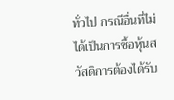ทั่วไป กรณีอื่นที่ไม่ได้เป็นการซื้อหุ้นสวัสดิการต้องได้รับ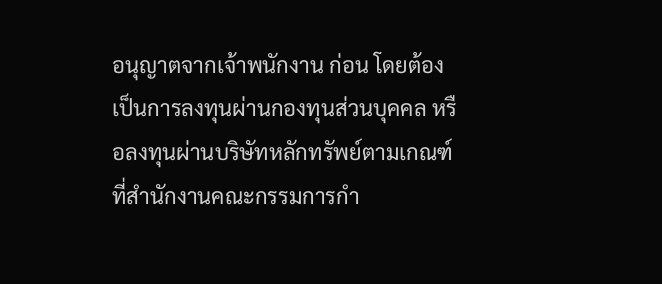อนุญาตจากเจ้าพนักงาน ก่อน โดยต้องเป็นการลงทุนผ่านกองทุนส่วนบุคคล หรือลงทุนผ่านบริษัทหลักทรัพย์ตามเกณฑ์ที่สำนักงานคณะกรรมการกำ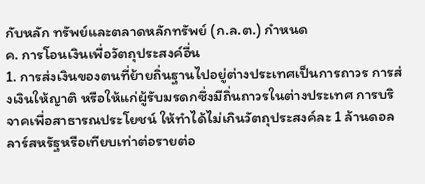กับหลัก ทรัพย์และตลาดหลักทรัพย์ (ก.ล.ต.) กำหนด
ค. การโอนเงินเพื่อวัตถุประสงค์อื่น
1. การส่งเงินของตนที่ย้ายถิ่นฐานไปอยู่ต่างประเทศเป็นการถาวร การส่งเงินให้ญาติ หรือให้แก่ผู้รับมรดกซึ่งมีถิ่นถาวรในต่างประเทศ การบริจาคเพื่อสาธารณประโยชน์ ให้ทำได้ไม่เกินวัตถุประสงค์ละ 1 ล้านดอลลาร์สหรัฐหรือเทียบเท่าต่อรายต่อ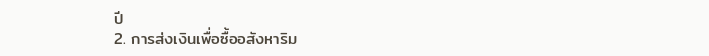ปี
2. การส่งเงินเพื่อซื้ออสังหาริม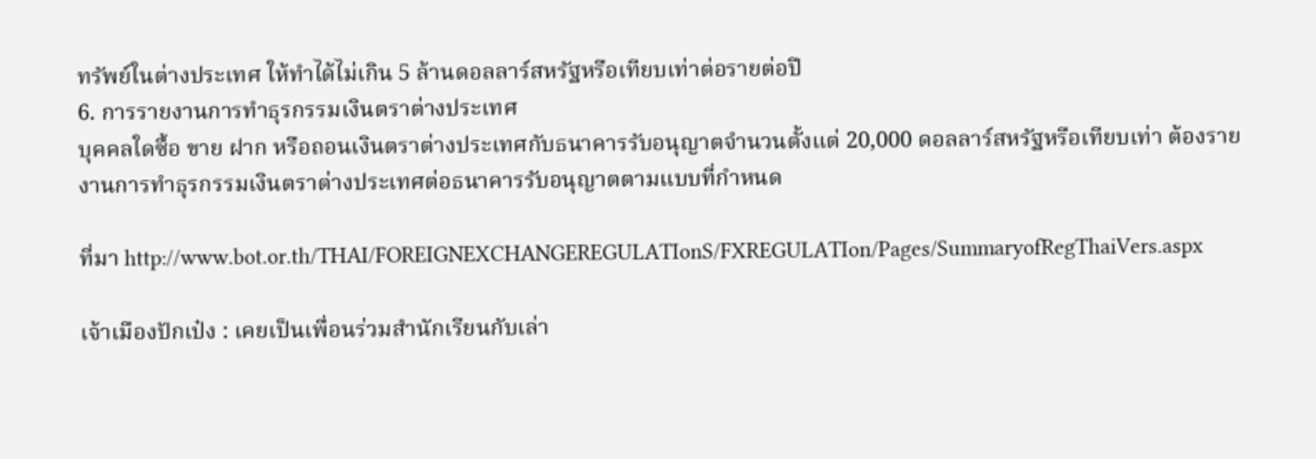ทรัพย์ในต่างประเทศ ให้ทำได้ไม่เกิน 5 ล้านดอลลาร์สหรัฐหรือเทียบเท่าต่อรายต่อปี
6. การรายงานการทำธุรกรรมเงินตราต่างประเทศ
บุคคลใดซื้อ ขาย ฝาก หรือถอนเงินตราต่างประเทศกับธนาคารรับอนุญาตจำนวนตั้งแต่ 20,000 ดอลลาร์สหรัฐหรือเทียบเท่า ต้องรายงานการทำธุรกรรมเงินตราต่างประเทศต่อธนาคารรับอนุญาตตามแบบที่กำหนด

ที่มา http://www.bot.or.th/THAI/FOREIGNEXCHANGEREGULATIonS/FXREGULATIon/Pages/SummaryofRegThaiVers.aspx

เจ้าเมืองปักเป๋ง : เคยเป็นเพื่อนร่วมสำนักเรียนกับเล่า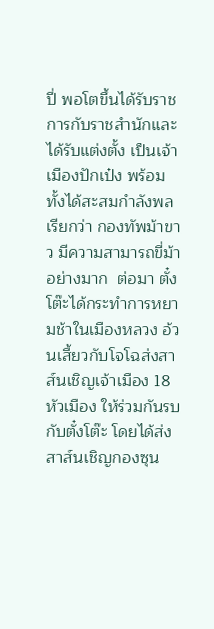ปี่ พอโตขึ้นได้รับราชการกับราชสำนักและได้รับแต่งตั้ง เป็นเจ้าเมืองปักเป๋ง พร้อมทั้งได้สะสมกำลังพลเรียกว่า กองทัพม้าขาว มีความสามารถขี่ม้าอย่างมาก  ต่อมา ตั๋งโต๊ะได้กระทำการหยามช้าในเมืองหลวง อ้วนเสี้ยวกับโจโฉส่งสาส์นเชิญเจ้าเมือง 18 หัวเมือง ให้ร่วมกันรบกับตั๋งโต๊ะ โดยได้ส่งสาส์นเชิญกองซุน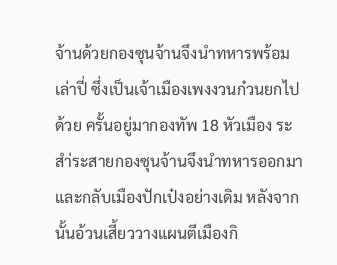จ้านด้วยกองซุนจ้านจึงนำทหารพร้อมเล่าปี่ ซึ่งเป็นเจ้าเมืองเพงงวนก๋วนยกไปด้วย ครั้นอยู่มากองทัพ 18 หัวเมือง ระสำ่ระสายกองซุนจ้านจึงนำทหารออกมาและกลับเมืองปักเป๋งอย่างเดิม หลังจากนั้นอ้วนเสี้ยววางแผนตีเมืองกิ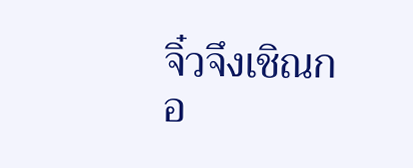จิ๋วจึงเชิณกอ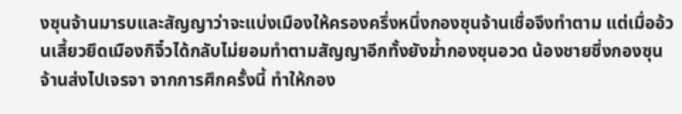งซุนจ้านมารบและสัญญาว่าจะแบ่งเมืองให้ครองครึ่งหนึ่งกองซุนจ้านเชื่อจึงทำตาม แต่เมื่ออ้วนเสี้ยวยึดเมืองกิจิ๋วได้กลับไม่ยอมทำตามสัญญาอีกทั้งยังฆ่้ากองซุนอวด น้องชายซึ่งกองซุนจ้านส่งไปเจรจา จากการศึกครั้งนี้ ทำให้กอง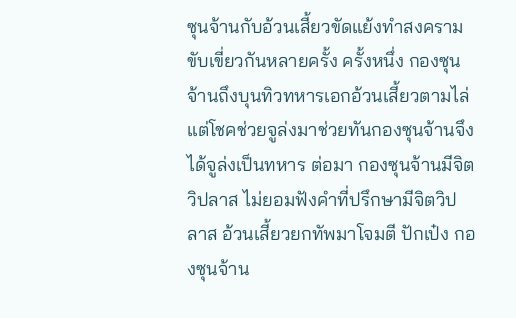ซุนจ้านกับอ้วนเสี้ยวขัดแย้งทำสงครามขับเขี่ยวกันหลายครั้ง ครั้งหนึ่ง กองซุนจ้านถึงบุนทิวทหารเอกอ้วนเสี้ยวตามไล่ แต่โชคช่วยจูล่งมาช่วยทันกองซุนจ้านจึงได้จูล่งเป็นทหาร ต่อมา กองซุนจ้านมีจิตวิปลาส ไม่ยอมฟังคำที่ปรึกษามีจิตวิปลาส อ้วนเสี้ยวยกทัพมาโจมตี ปักเป๋ง กองซุนจ้าน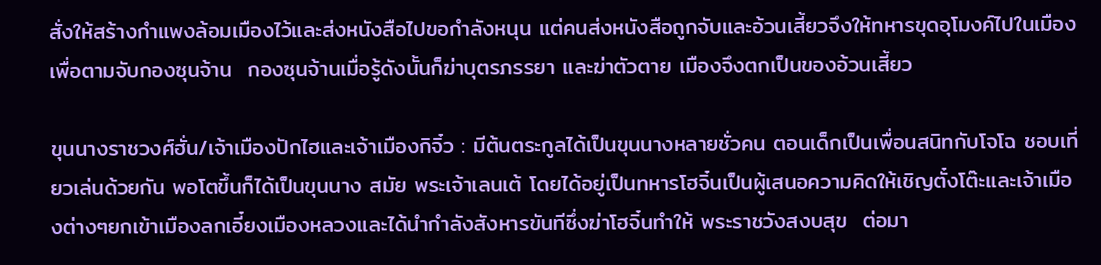สั่งให้สร้างกำแพงล้อมเมืองไว้และส่งหนังสือไปขอกำลังหนุน แต่คนส่งหนังสือถูกจับและอ้วนเสี้ยวจึงให้ทหารขุดอุโมงค์ไปในเมืองเพื่อตามจับกองซุนจ้าน  กองซุนจ้านเมื่อรู้ดังนั้นก็ฆ่าบุตรภรรยา และฆ่าตัวตาย เมืองจึงตกเป็นของอ้วนเสี้ยว

ขุนนางราชวงศ์ฮั่น/เจ้าเมืองปักไฮและเจ้าเมืองกิจิ๋ว : มีต้นตระกูลได้เป็นขุนนางหลายชั่วคน ตอนเด็กเป็นเพื่อนสนิทกับโจโฉ ชอบเที่ยวเล่นด้วยกัน พอโตขึ้นก็ได้เป็นขุนนาง สมัย พระเจ้าเลนเต้ โดยได้อยู่เป็นทหารโฮจิ๋นเป็นผู้เสนอความคิดให้เชิญตั๋งโต๊ะและเจ้าเมืองต่างๆยกเข้าเมืองลกเอี๋ยงเมืองหลวงและได้นำกำลังสังหารขันทีซึ่งฆ่าโฮจิ๋นทำให้ พระราชวังสงบสุข  ต่อมา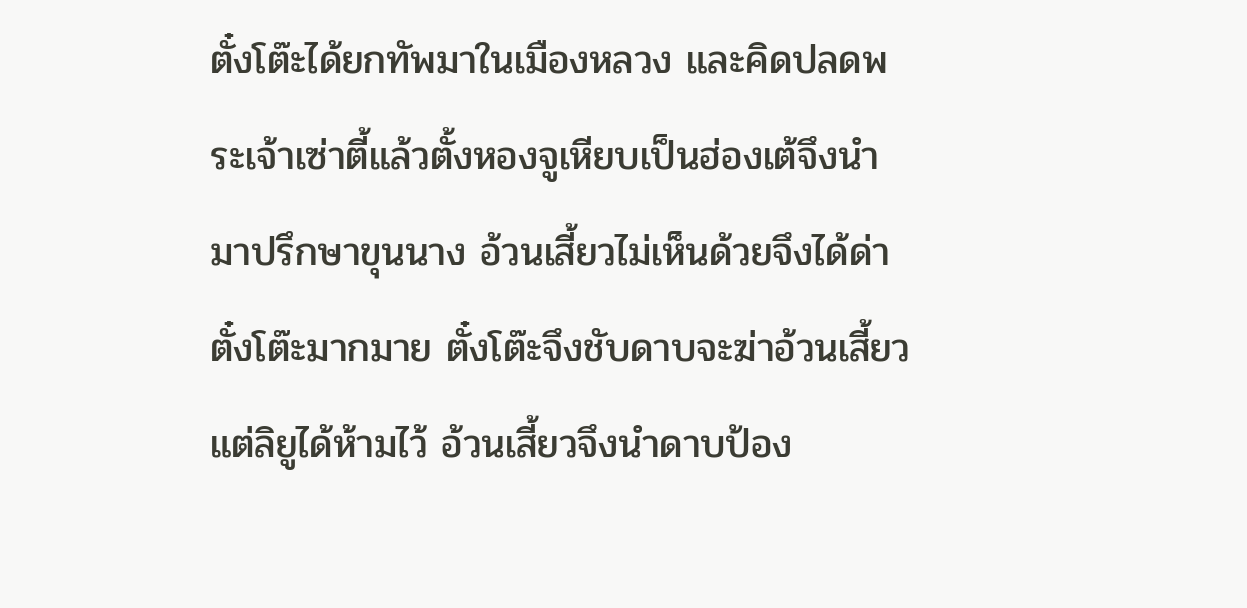ตั๋งโต๊ะได้ยกทัพมาในเมืองหลวง และคิดปลดพระเจ้าเซ่าตี้แล้วตั้งหองจูเหียบเป็นฮ่องเต้จึงนำมาปรึกษาขุนนาง อ้วนเสี้ยวไม่เห็นด้วยจึงได้ด่าตั๋งโต๊ะมากมาย ตั๋งโต๊ะจึงชับดาบจะฆ่าอ้วนเสี้ยว แต่ลิยูได้ห้ามไว้ อ้วนเสี้ยวจึงนำดาบป้อง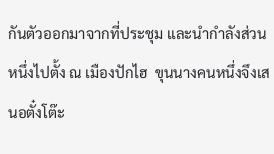กันตัวออกมาจากที่ประชุม และนำกำลังส่วนหนึ่งไปตั้ง ณ เมืองปักไฮ  ขุนนางคนหนึ่งจึงเสนอตั๋งโต๊ะ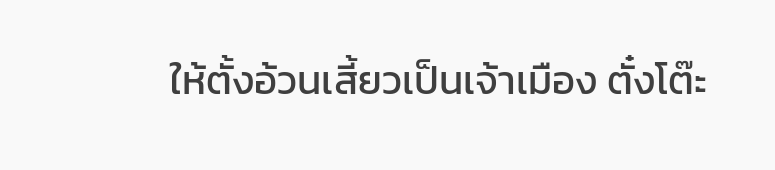ให้ตั้งอ้วนเสี้ยวเป็นเจ้าเมือง ตั๋งโต๊ะ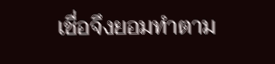เชื่อจึงยอมทำตาม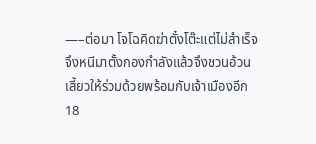—–ต่อมา โจโฉคิดฆ่าตั๋งโต๊ะแต่ไม่สำเร็จ  จึงหนีมาตั้งกองกำลังแล้วจึงชวนอ้วนเสี้ยวให้ร่วมด้วยพร้อมกับเจ้าเมืองอีก 18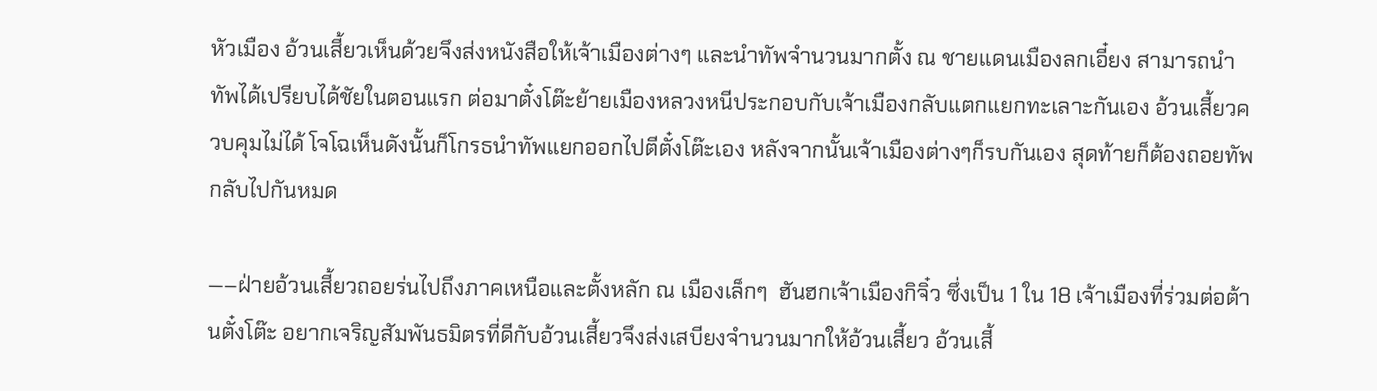หัวเมือง อ้วนเสี้ยวเห็นด้วยจึงส่งหนังสือให้เจ้าเมืองต่างๆ และนำทัพจำนวนมากตั้ง ณ ชายแดนเมืองลกเอี๋ยง สามารถนำทัพได้เปรียบได้ชัยในตอนแรก ต่อมาตั๋งโต๊ะย้ายเมืองหลวงหนีประกอบกับเจ้าเมืองกลับแตกแยกทะเลาะกันเอง อ้วนเสี้ยวควบคุมไม่ได้ โจโฉเห็นดังนั้นก็โกรธนำทัพแยกออกไปตีตั๋งโต๊ะเอง หลังจากนั้นเจ้าเมืองต่างๆก็รบกันเอง สุดท้ายก็ต้องถอยทัพกลับไปกันหมด

—–ฝ่ายอ้วนเสี้ยวถอยร่นไปถึงภาคเหนือและตั้งหลัก ณ เมืองเล็กๆ  ฮันฮกเจ้าเมืองกิจิ๋ว ซึ่งเป็น 1 ใน 18 เจ้าเมืองที่ร่วมต่อต้านตั๋งโต๊ะ อยากเจริญสัมพันธมิตรที่ดีกับอ้วนเสี้ยวจึงส่งเสบียงจำนวนมากให้อ้วนเสี้ยว อ้วนเสี้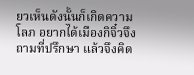ยวเห็นดังนั้นก็เกิดความโลภ อยากได้เมืองกิจิ๋วจึงถามที่ปรึกษา แล้วจึงคิด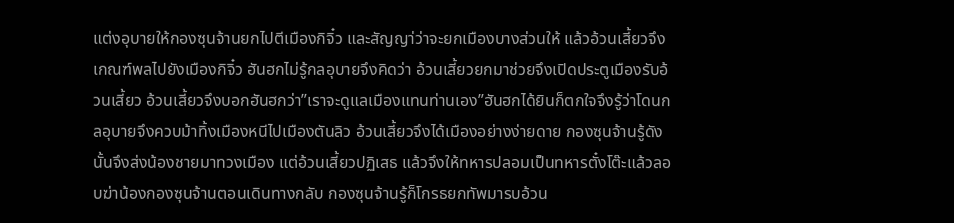แต่งอุบายให้กองซุนจ้านยกไปตีเมืองกิจิ๋ว และสัญญา่ว่าจะยกเมืองบางส่วนให้ แล้วอ้วนเสี้ยวจึงเกณฑ์พลไปยังเมืองกิจิ๋ว ฮันฮกไม่รู้กลอุบายจึงคิดว่า อ้วนเสี้ยวยกมาช่วยจึงเปิดประตูเมืองรับอ้วนเสี้ยว อ้วนเสี้ยวจึงบอกฮันฮกว่า”เราจะดูแลเมืองแทนท่านเอง”ฮันฮกได้ยินก็ตกใจจึงรู้ว่าโดนกลอุบายจึงควบม้าทิ้งเมืองหนีไปเมืองตันลิว อ้วนเสี้ยวจึงได้เมืองอย่างง่ายดาย กองซุนจ้านรู้ดังนั้นจึงส่งน้องชายมาทวงเมือง แต่อ้วนเสี้ยวปฏิเสธ แล้วจึงให้ทหารปลอมเป็นทหารตั๋งโต๊ะแล้วลอบฆ่าน้องกองซุนจ้านตอนเดินทางกลับ กองซุนจ้านรู้ก็โกรธยกทัพมารบอ้วน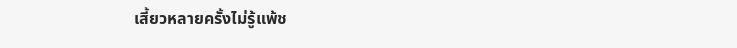เสี้ยวหลายครั้งไม่รู้แพ้ช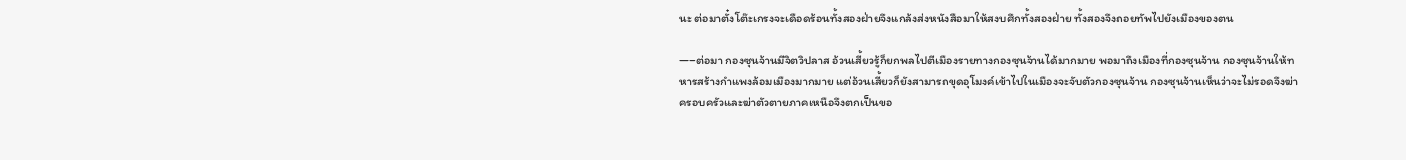นะ ต่อมาตั๋งโต๊ะเกรงจะเดือดร้อนทั้งสองฝ่ายจึงแกล้งส่งหนังสือมาให้สงบศึกทั้งสองฝ่าย ทั้งสองจึงถอยทัพไปยังเมืองของตน

—–ต่อมา กองซุนจ้านมีจิตวิปลาส อ้วนเสี้ยวรู้ก็ยกพลไปตีเมืองรายทางกองซุนจ้านได้มากมาย พอมาถึงเมืองที่กองซุนจ้าน กองซุนจ้านให้ทหารสร้างกำแพงล้อมเมืองมากมาย แต่อ้วนเสี้ยวก็ยังสามารถขุดอุโมงค์เข้าไปในเมืองจะจับตัวกองซุนจ้าน กองซุนจ้านเห็นว่าจะไม่รอดจึงฆ่าครอบครัวและฆ่าตัวตายภาคเหนือจึงตกเป็นขอ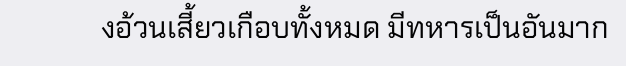งอ้วนเสี้ยวเกือบทั้งหมด มีทหารเป็นอันมาก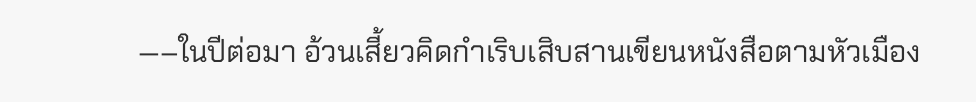—–ในปีต่อมา อ้วนเสี้ยวคิดกำเริบเสิบสานเขียนหนังสือตามหัวเมือง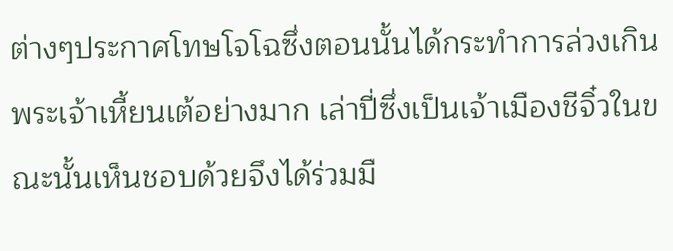ต่างๆประกาศโทษโจโฉซึ่งตอนนั้นได้กระทำการล่วงเกินพระเจ้าเหี้ยนเต้อย่างมาก เล่าปี่ซึ่งเป็นเจ้าเมืองชีจิ๋วในขณะนั้นเห็นชอบด้วยจึงได้ร่วมมื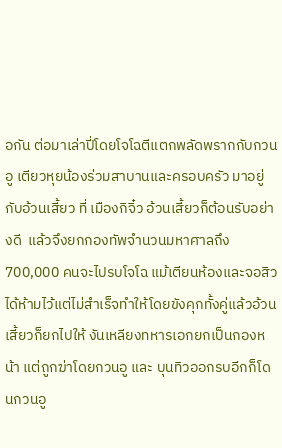อกัน ต่อมาเล่าปี่โดยโจโฉตีแตกพลัดพรากกับกวนอู เตียวหุยน้องร่วมสาบานและครอบครัว มาอยู่กับอ้วนเสี้ยว ที่ เมืองกิจิ๋ว อ้วนเสี้ยวก็ต้อนรับอย่างดี  แล้วจึงยกกองทัพจำนวนมหาศาลถึง 700,000 คนจะไปรบโจโฉ แม้เตียนห้องและจอสิวได้ห้ามไว้แต่ไม่สำเร็จทำให้โดยขังคุกทั้งคู่แล้วอ้วนเสี้ยวก็ยกไปให้ งันเหลียงทหารเอกยกเป็นกองหน้า แต่ถูกฆ่าโดยกวนอู และ บุนทิวออกรบอีกก็โดนกวนอู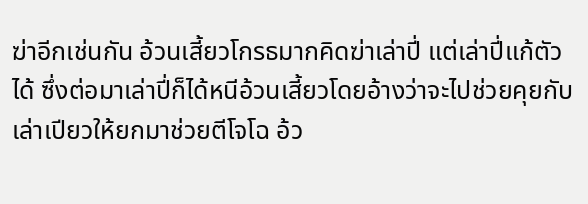ฆ่าอีกเช่นกัน อ้วนเสี้ยวโกรธมากคิดฆ่าเล่าปี่ แต่เล่าปี่แก้ตัวได้ ซึ่งต่อมาเล่าปี่ก็ได้หนีอ้วนเสี้ยวโดยอ้างว่าจะไปช่วยคุยกับเล่าเปียวให้ยกมาช่วยตีโจโฉ อ้ว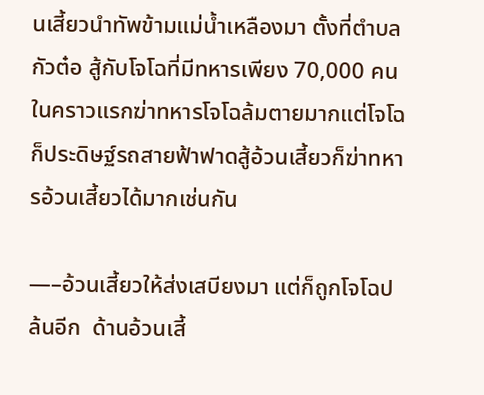นเสี้ยวนำทัพข้ามแม่น้ำเหลืองมา ตั้งที่ตำบลกัวต๋อ สู้กับโจโฉที่มีทหารเพียง 70,000 คน  ในคราวแรกฆ่าทหารโจโฉล้มตายมากแต่โจโฉก็ประดิษฐ์รถสายฟ้าฟาดสู้อ้วนเสี้ยวก็ฆ่าทหารอ้วนเสี้ยวได้มากเช่นกัน

—–อ้วนเสี้ยวให้ส่งเสบียงมา แต่ก็ถูกโจโฉปล้นอีก  ด้านอ้วนเสี้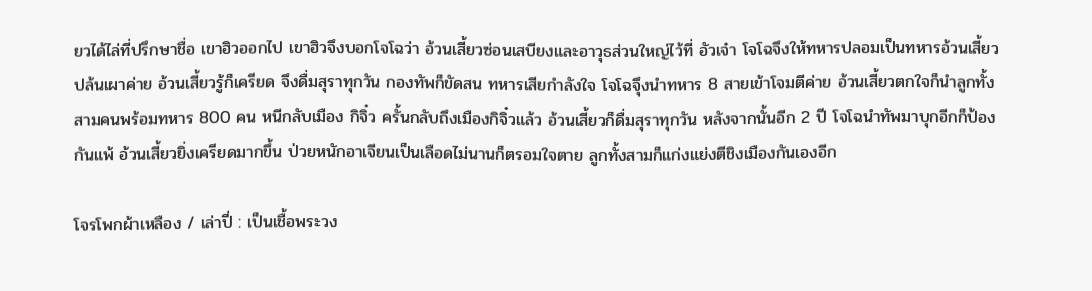ยวได้ไล่ที่ปรึกษาชื่อ เขาฮิวออกไป เขาฮิวจึงบอกโจโฉว่า อ้วนเสี้ยวซ่อนเสบียงและอาวุธส่วนใหญ่ไว้ที่ อัวเจ๋า โจโฉจึงให้ทหารปลอมเป็นทหารอ้วนเสี้ยวปล้นเผาค่าย อ้วนเสี้ยวรู้ก็เครียด จึงดื่มสุราทุกวัน กองทัพก็ขัดสน ทหารเสียกำลังใจ โจโฉจึุงนำทหาร 8 สายเข้าโจมตีค่าย อ้วนเสี้ยวตกใจก็นำลูกทั้งสามคนพร้อมทหาร 800 คน หนีกลับเมือง กิจิ๋ว ครั้นกลับถึงเมืองกิจิ๋วแล้ว อ้วนเสี้ยวก็ดื่มสุราทุกวัน หลังจากนั้นอีก 2 ปี โจโฉนำทัพมาบุกอีกก็ป้องกันแพ้ อ้วนเสี้ยวยิ่งเครียดมากขึ้น ป่วยหนักอาเจียนเป็นเลือดไม่นานก็ตรอมใจตาย ลูกทั้งสามก็แก่งแย่งตีชิงเมืองกันเองอีก

โจรโพกผ้าเหลือง / เล่าปี่ : เป็นเชื้อพระวง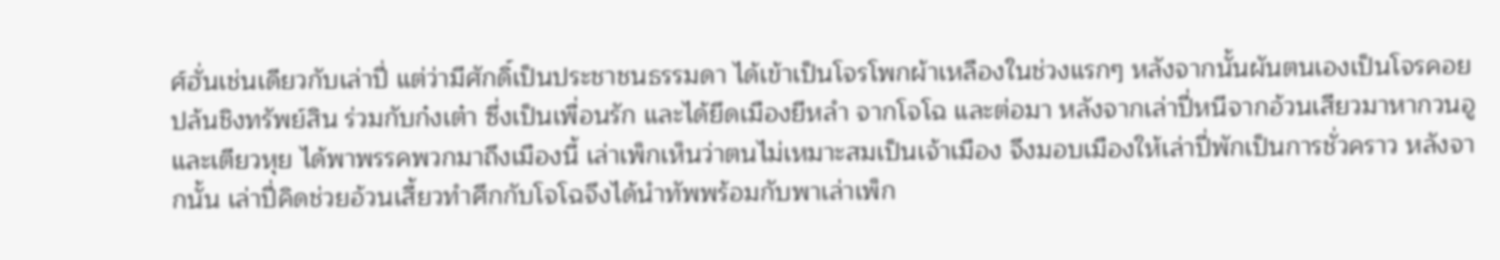ศ์ฮั่นเช่นเดียวกับเล่าปี่ แต่ว่ามีศักดิ์เป็นประชาชนธรรมดา ได้เข้าเป็นโจรโพกผ้าเหลืองในช่วงแรกๆ หลังจากนั้นผันตนเองเป็นโจรคอยปล้นชิงทรัพย์สิน ร่วมกับก๋งเต๋า ซึ่งเป็นเพื่อนรัก และได้ยึดเมืองยีหลำ จากโจโฉ และต่อมา หลังจากเล่าปี่หนีจากอ้วนเสียวมาหากวนอู และเตียวหุย ได้พาพรรคพวกมาถึงเมืองนี้ เล่าเพ็กเห็นว่าตนไม่เหมาะสมเป็นเจ้าเมือง จึงมอบเมืองให้เล่าปี่พักเป็นการชั่วคราว หลังจากนั้น เล่าปี่คิดช่วยอ้วนเสี้ยวทำศึกกับโจโฉจึงได้นำทัพพร้อมกับพาเล่าเพ็ก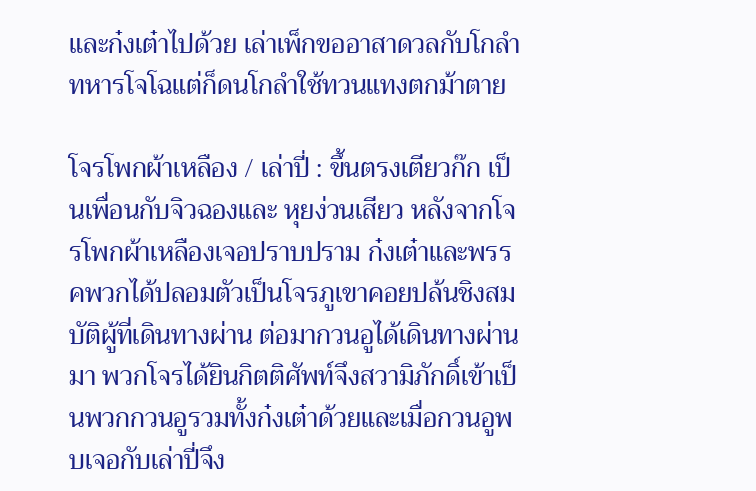และก๋งเต๋าไปด้วย เล่าเพ็กขออาสาดวลกับโกลำ ทหารโจโฉแต่ก็ดนโกลำใช้ทวนแทงตกม้าตาย

โจรโพกผ้าเหลือง / เล่าปี่ : ขึ้นตรงเตียวก๊ก เป็นเพื่อนกับจิวฉองและ หุยง่วนเสียว หลังจากโจรโพกผ้าเหลืองเจอปราบปราม ก๋งเต๋าและพรรคพวกได้ปลอมตัวเป็นโจรภูเขาคอยปล้นชิงสมบัติผู้ที่เดินทางผ่าน ต่อมากวนอูได้เดินทางผ่านมา พวกโจรได้ยินกิตติศัพท์จึงสวามิภักดิ์เข้าเป็นพวกกวนอูรวมทั้งก๋งเต๋าด้วยและเมื่อกวนอูพบเจอกับเล่าปี่จึง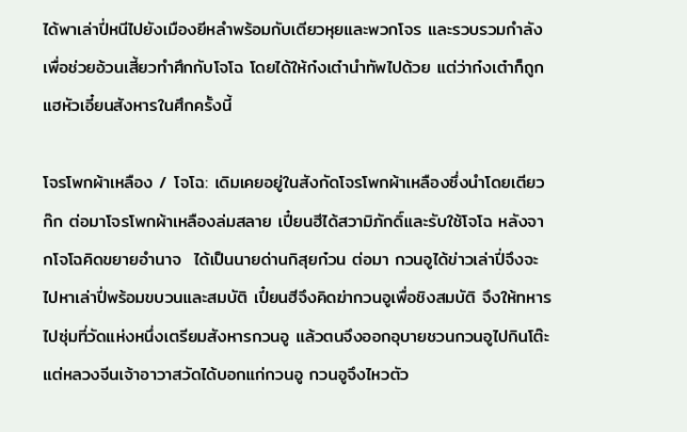ได้พาเล่าปี่หนีไปยังเมืองยีหลำพร้อมกับเตียวหุยและพวกโจร และรวบรวมกำลังเพื่อช่วยอ้วนเสี้ยวทำศึกกับโจโฉ โดยได้ให้ก๋งเต๋านำทัพไปด้วย แต่ว่าก๋งเต๋าก็ถูกแฮหัวเอี๋ยนสังหารในศึกครั้งนี้

โจรโพกผ้าเหลือง / โจโฉ: เดิมเคยอยู่ในสังกัดโจรโพกผ้าเหลืองซึ่งนำโดยเตียวก๊ก ต่อมาโจรโพกผ้าเหลืองล่มสลาย เปี๋ยนฮีได้สวามิภักดิ์และรับใช้โจโฉ หลังจากโจโฉคิดขยายอำนาจ  ได้เป็นนายด่านกิสุยก๋วน ต่อมา กวนอูได้ข่าวเล่าปี่จึงจะไปหาเล่าปี่พร้อมขบวนและสมบัติ เปี๋ยนฮีจึงคิดฆ่ากวนอูเพื่อชิงสมบัติ จึงให้ทหารไปซุ่มที่วัดแห่งหนึ่งเตรียมสังหารกวนอู แล้วตนจึงออกอุบายชวนกวนอูไปกินโต๊ะ แต่หลวงจีนเจ้าอาวาสวัดได้บอกแก่กวนอู กวนอูจึงไหวตัว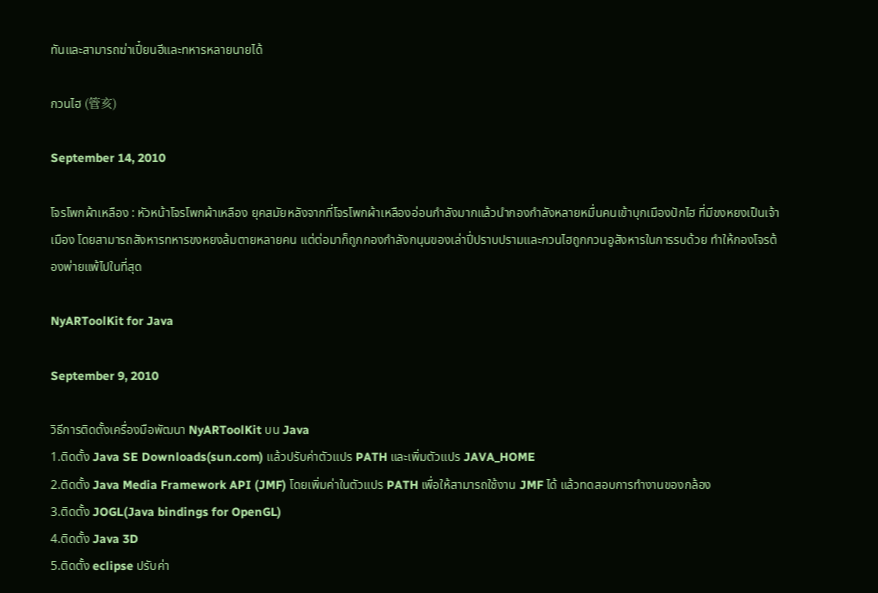ทันและสามารถฆ่าเปี๋ยนฮีและทหารหลายนายได้

กวนไฮ (管亥)

September 14, 2010

โจรโพกผ้าเหลือง : หัวหน้าโจรโพกผ้าเหลือง ยุคสมัยหลังจากที่โจรโพกผ้าเหลืองอ่อนกำลังมากแล้วนำกองกำลังหลายหมื่นคนเข้าบุกเมืองปักไฮ ที่มีขงหยงเป็นเจ้าเมือง โดยสามารถสังหารทหารขงหยงล้มตายหลายคน แต่ต่อมาก็ถูกกองกำลังกนุนของเล่าปี่ปราบปรามและกวนไฮถูกกวนอูสังหารในการรบด้วย ทำให้กองโจรต้องพ่ายแพ้ไปในที่สุด

NyARToolKit for Java

September 9, 2010

วิธีการติดตั้งเครื่องมือพัฒนา NyARToolKit บน Java
1.ติดตั้ง Java SE Downloads(sun.com) แล้วปรับค่าตัวแปร PATH และเพิ่มตัวแปร JAVA_HOME
2.ติดตั้ง Java Media Framework API (JMF) โดยเพิ่มค่าในตัวแปร PATH เพื่อให้สามารถใช้งาน JMF ได้ แล้วทดสอบการทำงานของกล้อง
3.ติดตั้ง JOGL(Java bindings for OpenGL)
4.ติดตั้ง Java 3D
5.ติดตั้ง eclipse ปรับค่า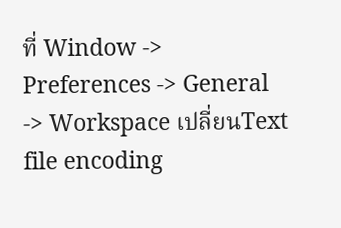ที่ Window -> Preferences -> General -> Workspace เปลี่ยนText file encoding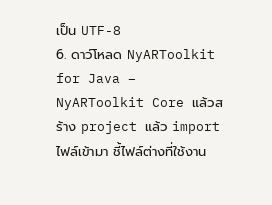เป็น UTF-8
6. ดาว์โหลด NyARToolkit for Java – NyARToolkit Core แล้วสร้าง project แล้ว import ไฟล์เข้ามา ชี้ไฟล์ต่างที่ใช้งาน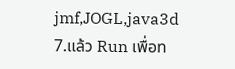jmf,JOGL,java3d
7.แล้ว Run เพื่อท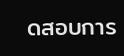ดสอบการ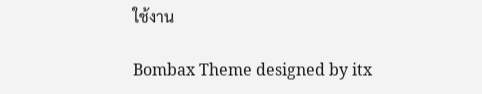ใช้งาน

Bombax Theme designed by itx